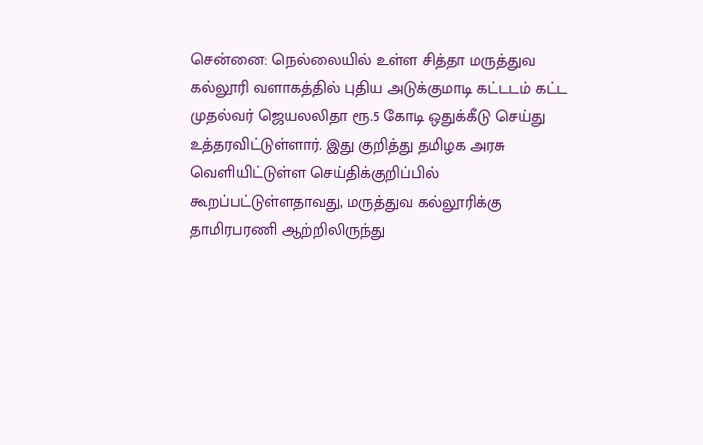சென்னை: நெல்லையில் உள்ள சித்தா மருத்துவ கல்லூரி வளாகத்தில் புதிய அடுக்குமாடி கட்டடம் கட்ட முதல்வர் ஜெயலலிதா ரூ.5 கோடி ஒதுக்கீடு செய்து உத்தரவிட்டுள்ளார். இது குறித்து தமிழக அரசு வெளியிட்டுள்ள செய்திக்குறிப்பில் கூறப்பட்டுள்ளதாவது, மருத்துவ கல்லூரிக்கு தாமிரபரணி ஆற்றிலிருந்து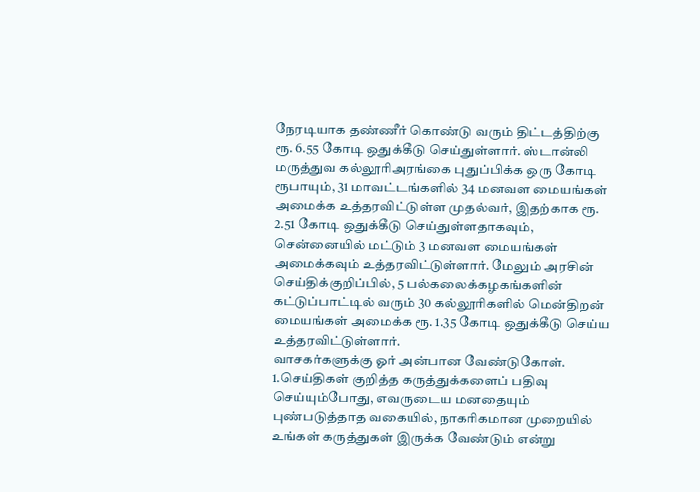நேரடியாக தண்ணீர் கொண்டு வரும் திட்டத்திற்கு ரூ. 6.55 கோடி ஒதுக்கீடு செய்துள்ளார். ஸ்டான்லி மருத்துவ கல்லூரிஅரங்கை புதுப்பிக்க ஒரு கோடி ரூபாயும், 31 மாவட்டங்களில் 34 மனவள மையங்கள் அமைக்க உத்தரவிட்டுள்ள முதல்வர், இதற்காக ரூ. 2.51 கோடி ஒதுக்கீடு செய்துள்ளதாகவும், சென்னையில் மட்டும் 3 மனவள மையங்கள் அமைக்கவும் உத்தரவிட்டுள்ளார். மேலும் அரசின் செய்திக்குறிப்பில், 5 பல்கலைக்கழகங்களின் கட்டுப்பாட்டில் வரும் 30 கல்லூரிகளில் மென்திறன் மையங்கள் அமைக்க ரூ. 1.35 கோடி ஒதுக்கீடு செய்ய உத்தரவிட்டுள்ளார்.
வாசகர்களுக்கு ஓர் அன்பான வேண்டுகோள்.
1.செய்திகள் குறித்த கருத்துக்களைப் பதிவு செய்யும்போது, எவருடைய மனதையும் புண்படுத்தாத வகையில், நாகரிகமான முறையில் உங்கள் கருத்துகள் இருக்க வேண்டும் என்று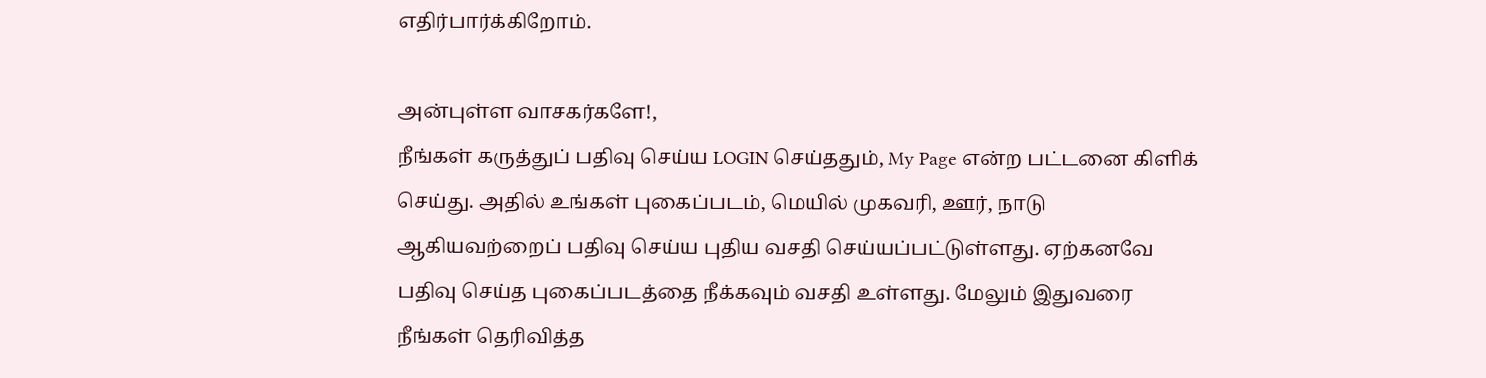எதிர்பார்க்கிறோம்.

அன்புள்ள வாசகர்களே!,
நீங்கள் கருத்துப் பதிவு செய்ய LOGIN செய்ததும், My Page என்ற பட்டனை கிளிக் செய்து. அதில் உங்கள் புகைப்படம், மெயில் முகவரி, ஊர், நாடு ஆகியவற்றைப் பதிவு செய்ய புதிய வசதி செய்யப்பட்டுள்ளது. ஏற்கனவே பதிவு செய்த புகைப்படத்தை நீக்கவும் வசதி உள்ளது. மேலும் இதுவரை நீங்கள் தெரிவித்த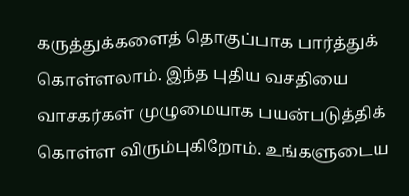கருத்துக்களைத் தொகுப்பாக பார்த்துக் கொள்ளலாம். இந்த புதிய வசதியை வாசகர்கள் முழுமையாக பயன்படுத்திக் கொள்ள விரும்புகிறோம். உங்களுடைய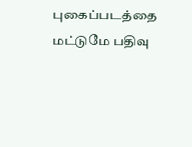புகைப்படத்தை மட்டுமே பதிவு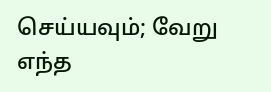செய்யவும்; வேறு எந்த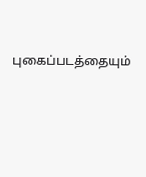புகைப்படத்தையும்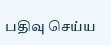பதிவு செய்ய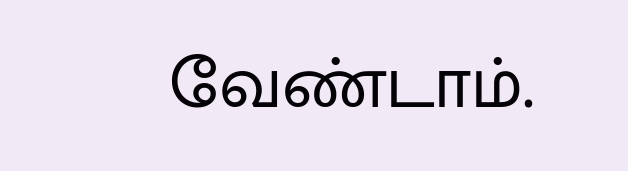வேண்டாம்.